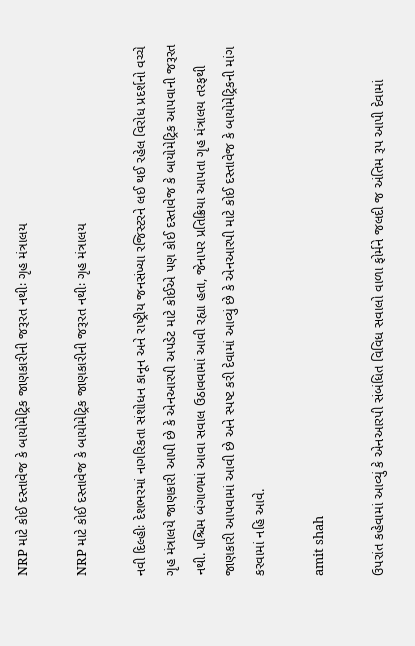NRP માટે કોઈ દસ્તાવેજ કે બાયોમેટ્રિક જાણકારીની જરૂરત નથીઃ ગૃહ મંત્રાલય

NRP માટે કોઈ દસ્તાવેજ કે બાયોમેટ્રિક જાણકારીની જરૂરત નથીઃ ગૃહ મંત્રાલય

નવી દિલ્હીઃ દેશભરમાં નાગરિકતા સંશોધન કાનૂન અને રાષ્ટ્રીય જનસંખ્યા રજિસ્ટરને લઈ થઈ રહેલ વિરોધ પ્રદર્શનો વચ્ચે ગૃહ મંત્રાલયે જાણકારી આપી છે કે એનઆરપી અપડેટ માટે કોઈએ પણ કોઈ દસ્તાવેજ કે બાયોમેટ્રિક આપવાની જરૂરત નથી. પશ્ચિમ બંગાળમાં આવા સવાલ ઉઠાવવામાં આવી રહ્યા હતા, જેનાપર પ્રતિક્રિયા આપતા ગૃહ મંત્રાલય તરફથી જાણકારી આપવામાં આવી છે અને સ્પષ્ટ કરી દેવામાં આવ્યું છે કે એનઆરપી માટે કોઈ દસ્તાવેજ કે બાયોમેટ્રિકની માંગ કરવામાં નહિ આવે.

amit shah

ઉપરાંત કહેવામાં આવ્યું કે એનઆરપી સંબંધિત વિવિધ સવાલો વાળા ફોર્મને જલદી જ અંતિમ રૂપ આપી દેવામાં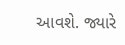આવશે. જ્યારે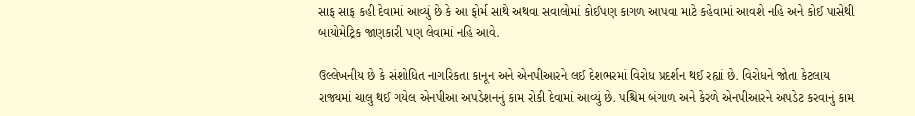સાફ સાફ કહી દેવામાં આવ્યું છે કે આ ફોર્મ સાથે અથવા સવાલોમાં કોઈપણ કાગળ આપવા માટે કહેવામાં આવશે નહિ અને કોઈ પાસેથી બાયોમેટ્રિક જાણકારી પણ લેવામાં નહિ આવે.

ઉલ્લેખનીય છે કે સંશોધિત નાગરિકતા કાનૂન અને એનપીઆરને લઈ દેશભરમાં વિરોધ પ્રદર્શન થઈ રહ્યાં છે. વિરોધને જોતા કેટલાય રાજ્યમાં ચાલુ થઈ ગયેલ એનપીઆ અપડેશનનું કામ રોકી દેવામાં આવ્યું છે. પશ્ચિમ બંગાળ અને કેરળે એનપીઆરને અપડેટ કરવાનું કામ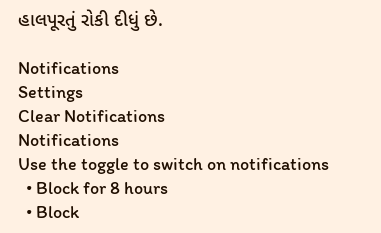હાલપૂરતું રોકી દીધું છે.

Notifications
Settings
Clear Notifications
Notifications
Use the toggle to switch on notifications
  • Block for 8 hours
  • Block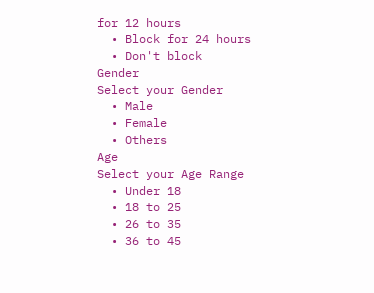for 12 hours
  • Block for 24 hours
  • Don't block
Gender
Select your Gender
  • Male
  • Female
  • Others
Age
Select your Age Range
  • Under 18
  • 18 to 25
  • 26 to 35
  • 36 to 45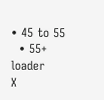• 45 to 55
  • 55+
loader
X